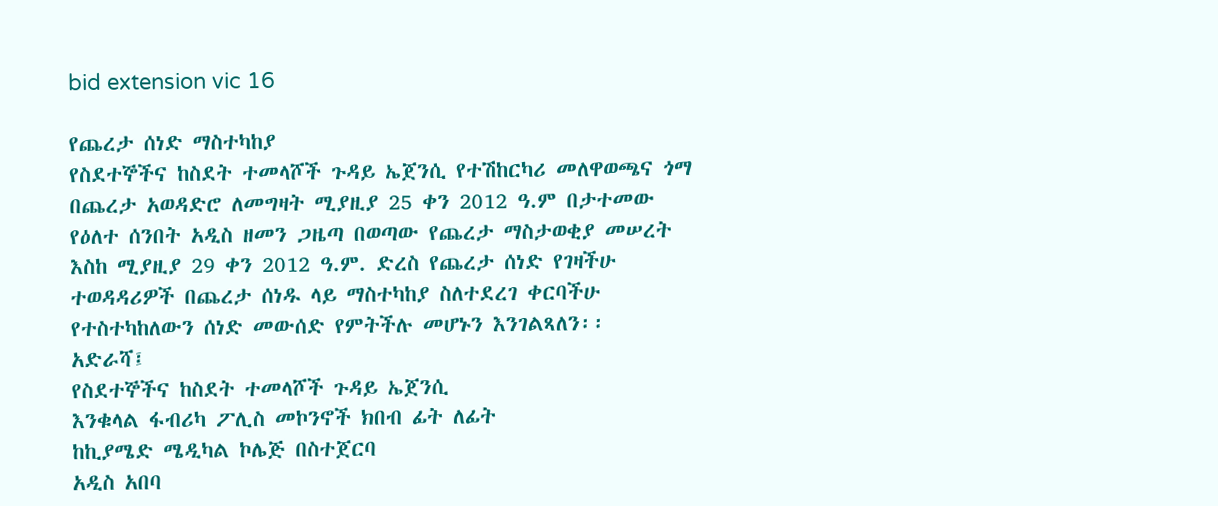bid extension vic 16

የጨረታ ሰነድ ማስተካከያ
የስደተኞችና ከስደት ተመላሾች ጉዳይ ኤጀንሲ የተሽከርካሪ መለዋወጫና ጎማ በጨረታ አወዳድሮ ለመግዛት ሚያዚያ 25 ቀን 2012 ዓ.ም በታተመው የዕለተ ሰንበት አዲስ ዘመን ጋዜጣ በወጣው የጨረታ ማስታወቂያ መሠረት እስከ ሚያዚያ 29 ቀን 2012 ዓ.ም. ድረስ የጨረታ ሰነድ የገዛችሁ ተወዳዳሪዎች በጨረታ ሰነዱ ላይ ማስተካከያ ስለተደረገ ቀርባችሁ የተስተካከለውን ሰነድ መውሰድ የምትችሉ መሆኑን እንገልጻለን፡፡
አድራሻ፤
የስደተኞችና ከስደት ተመላሾች ጉዳይ ኤጀንሲ
እንቁላል ፋብሪካ ፖሊስ መኮንኖች ክበብ ፊት ለፊት
ከኪያሜድ ሜዲካል ኮሌጅ በስተጀርባ
አዲስ አበባ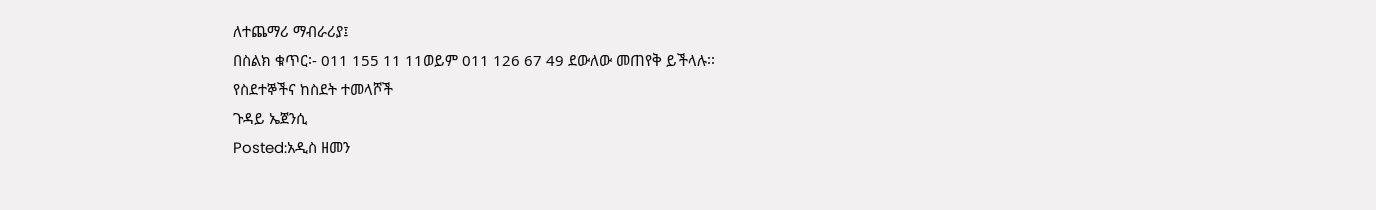ለተጨማሪ ማብራሪያ፤
በስልክ ቁጥር፡- 011 155 11 11ወይም 011 126 67 49 ደውለው መጠየቅ ይችላሉ፡፡
የስደተኞችና ከስደት ተመላሾች
ጉዳይ ኤጀንሲ
Posted:አዲስ ዘመን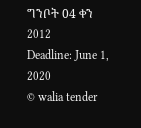ግንቦት 04 ቀን 2012
Deadline: June 1, 2020
© walia tender